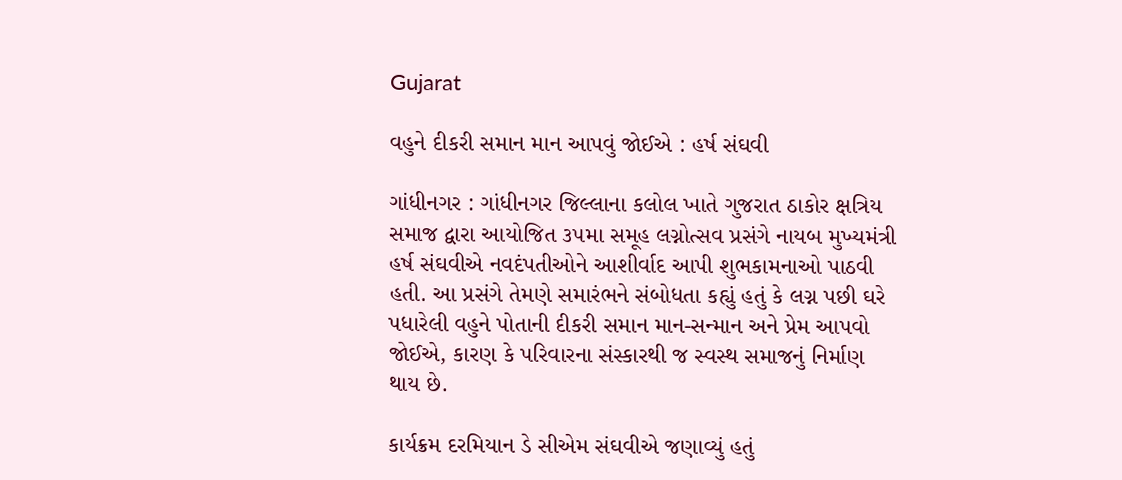Gujarat

વહુને દીકરી સમાન માન આપવું જોઈએ : હર્ષ સંઘવી

ગાંધીનગર : ગાંધીનગર જિલ્લાના કલોલ ખાતે ગુજરાત ઠાકોર ક્ષત્રિય સમાજ દ્વારા આયોજિત ૩૫મા સમૂહ લગ્નોત્સવ પ્રસંગે નાયબ મુખ્યમંત્રી હર્ષ સંઘવીએ નવદંપતીઓને આશીર્વાદ આપી શુભકામનાઓ પાઠવી હતી. આ પ્રસંગે તેમણે સમારંભને સંબોધતા કહ્યું હતું કે લગ્ન પછી ઘરે પધારેલી વહુને પોતાની દીકરી સમાન માન-સન્માન અને પ્રેમ આપવો જોઈએ, કારણ કે પરિવારના સંસ્કારથી જ સ્વસ્થ સમાજનું નિર્માણ થાય છે.

કાર્યક્રમ દરમિયાન ડે સીએમ સંઘવીએ જણાવ્યું હતું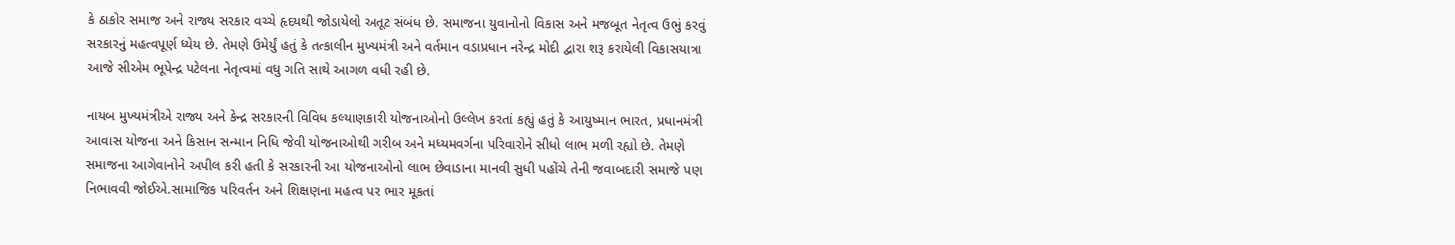કે ઠાકોર સમાજ અને રાજ્ય સરકાર વચ્ચે હૃદયથી જોડાયેલો અતૂટ સંબંધ છે. સમાજના યુવાનોનો વિકાસ અને મજબૂત નેતૃત્વ ઉભું કરવું સરકારનું મહત્વપૂર્ણ ધ્યેય છે. તેમણે ઉમેર્યું હતું કે તત્કાલીન મુખ્યમંત્રી અને વર્તમાન વડાપ્રધાન નરેન્દ્ર મોદી દ્વારા શરૂ કરાયેલી વિકાસયાત્રા આજે સીએમ ભૂપેન્દ્ર પટેલના નેતૃત્વમાં વધુ ગતિ સાથે આગળ વધી રહી છે.

નાયબ મુખ્યમંત્રીએ રાજ્ય અને કેન્દ્ર સરકારની વિવિધ કલ્યાણકારી યોજનાઓનો ઉલ્લેખ કરતાં કહ્યું હતું કે આયુષ્માન ભારત, પ્રધાનમંત્રી આવાસ યોજના અને કિસાન સન્માન નિધિ જેવી યોજનાઓથી ગરીબ અને મધ્યમવર્ગના પરિવારોને સીધો લાભ મળી રહ્યો છે. તેમણે સમાજના આગેવાનોને અપીલ કરી હતી કે સરકારની આ યોજનાઓનો લાભ છેવાડાના માનવી સુધી પહોંચે તેની જવાબદારી સમાજે પણ નિભાવવી જોઈએ.સામાજિક પરિવર્તન અને શિક્ષણના મહત્વ પર ભાર મૂકતાં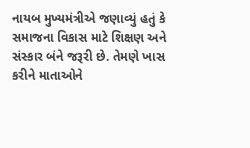નાયબ મુખ્યમંત્રીએ જણાવ્યું હતું કે સમાજના વિકાસ માટે શિક્ષણ અને સંસ્કાર બંને જરૂરી છે. તેમણે ખાસ કરીને માતાઓને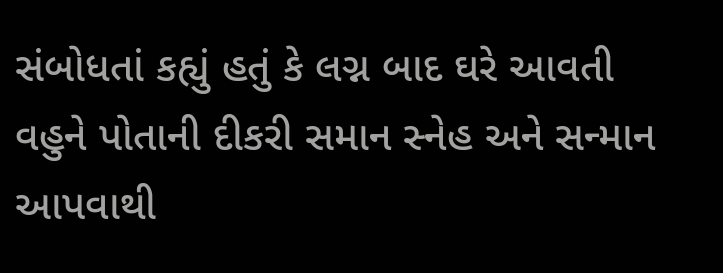સંબોધતાં કહ્યું હતું કે લગ્ન બાદ ઘરે આવતી વહુને પોતાની દીકરી સમાન સ્નેહ અને સન્માન આપવાથી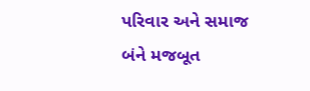પરિવાર અને સમાજ બંને મજબૂત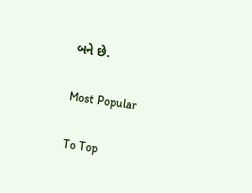બને છે.

Most Popular

To Top